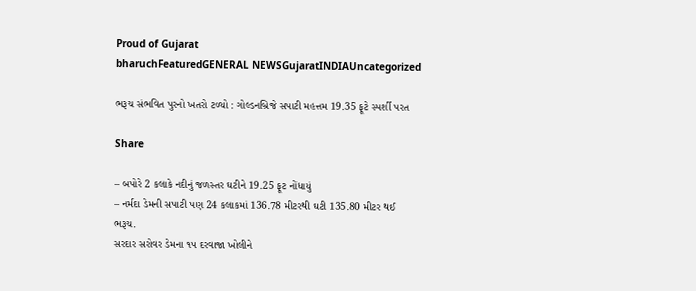Proud of Gujarat
bharuchFeaturedGENERAL NEWSGujaratINDIAUncategorized

ભરૂચ સંભવિત પુરનો ખતરો ટળ્યો : ગોલ્ડનબ્રિજે સપાટી મહત્તમ 19.35 ફૂટે સ્પર્શી પરત

Share

– બપોરે 2 કલાકે નદીનું જળસ્તર ઘટીને 19.25 ફૂટ નોંધાયું
– નર્મદા ડેમની સપાટી પણ 24 કલાકમાં 136.78 મીટરથી ઘટી 135.80 મીટર થઈ
ભરૂચ.
સરદાર સરોવર ડેમના ૧૫ દરવાજા ખોલીને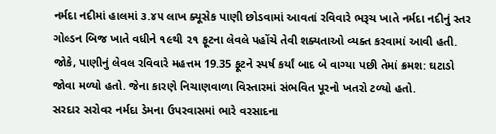નર્મદા નદીમાં હાલમાં ૩.૪૫ લાખ ક્યૂસેક પાણી છોડવામાં આવતાં રવિવારે ભરૂચ ખાતે નર્મદા નદીનું સ્તર ગોલ્ડન બિજ ખાતે વધીને ૧૯થી ૨૧ ફૂટના લેવલે પહોંચે તેવી શક્યતાઓ વ્યક્ત કરવામાં આવી હતી. જોકે, પાણીનું લેવલ રવિવારે મહત્તમ 19.35 ફૂટને સ્પર્ષ કર્યાં બાદ બે વાગ્યા પછી તેમાં ક્રમશ: ઘટાડો જોવા મળ્યો હતો. જેના કારણે નિચાણવાળા વિસ્તારમાં સંભવિત પૂરનો ખતરો ટળ્યો હતો.
સરદાર સરોવર નર્મદા ડેમના ઉપરવાસમાં ભારે વરસાદના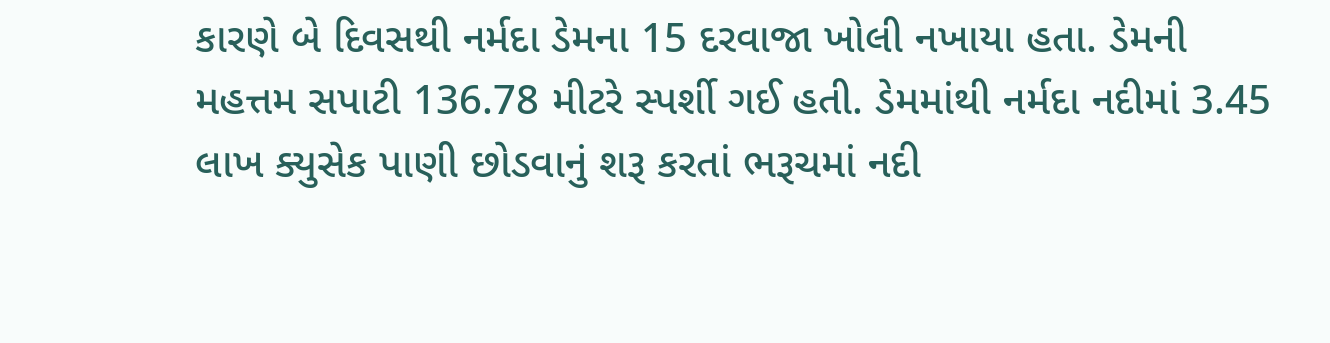કારણે બે દિવસથી નર્મદા ડેમના 15 દરવાજા ખોલી નખાયા હતા. ડેમની મહત્તમ સપાટી 136.78 મીટરે સ્પર્શી ગઈ હતી. ડેમમાંથી નર્મદા નદીમાં 3.45 લાખ ક્યુસેક પાણી છોડવાનું શરૂ કરતાં ભરૂચમાં નદી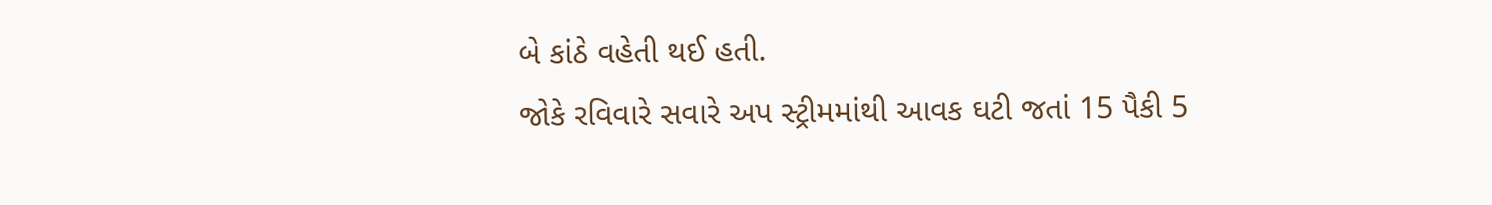બે કાંઠે વહેતી થઈ હતી.
જોકે રવિવારે સવારે અપ સ્ટ્રીમમાંથી આવક ઘટી જતાં 15 પૈકી 5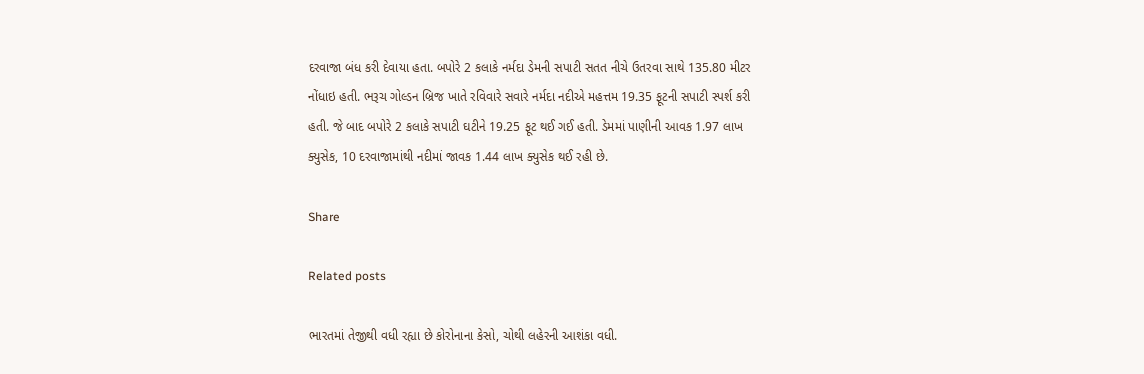દરવાજા બંધ કરી દેવાયા હતા. બપોરે 2 કલાકે નર્મદા ડેમની સપાટી સતત નીચે ઉતરવા સાથે 135.80 મીટર નોંધાઇ હતી. ભરૂચ ગોલ્ડન બ્રિજ ખાતે રવિવારે સવારે નર્મદા નદીએ મહત્તમ 19.35 ફૂટની સપાટી સ્પર્શ કરી હતી. જે બાદ બપોરે 2 કલાકે સપાટી ઘટીને 19.25 ફૂટ થઈ ગઈ હતી. ડેમમાં પાણીની આવક 1.97 લાખ ક્યુસેક, 10 દરવાજામાંથી નદીમાં જાવક 1.44 લાખ ક્યુસેક થઈ રહી છે.

Share

Related posts

ભારતમાં તેજીથી વધી રહ્યા છે કોરોનાના કેસો, ચોથી લહેરની આશંકા વધી.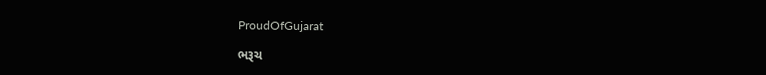ProudOfGujarat

ભરૂચ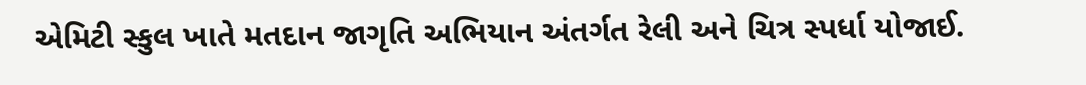એમિટી સ્કુલ ખાતે મતદાન જાગૃતિ અભિયાન અંતર્ગત રેલી અને ચિત્ર સ્પર્ધા યોજાઈ.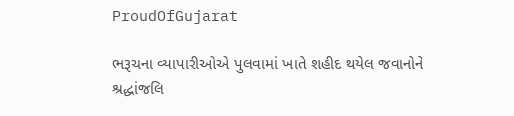ProudOfGujarat

ભરૂચના વ્યાપારીઓએ પુલવામાં ખાતે શહીદ થયેલ જવાનોને શ્રદ્ધાંજલિ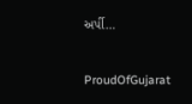અર્પી…

ProudOfGujarat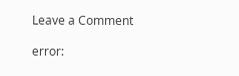Leave a Comment

error: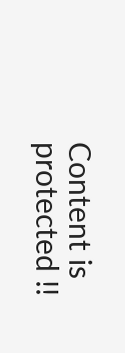Content is protected !!